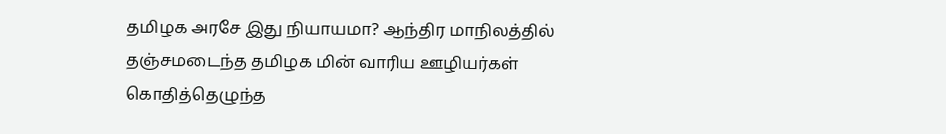தமிழக அரசே இது நியாயமா? ஆந்திர மாநிலத்தில் தஞ்சமடைந்த தமிழக மின் வாரிய ஊழியர்கள் கொதித்தெழுந்த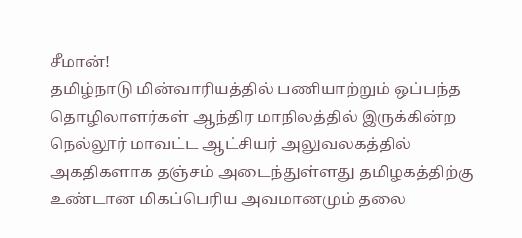சீமான்!
தமிழ்நாடு மின்வாரியத்தில் பணியாற்றும் ஒப்பந்த தொழிலாளர்கள் ஆந்திர மாநிலத்தில் இருக்கின்ற நெல்லூர் மாவட்ட ஆட்சியர் அலுவலகத்தில் அகதிகளாக தஞ்சம் அடைந்துள்ளது தமிழகத்திற்கு உண்டான மிகப்பெரிய அவமானமும் தலை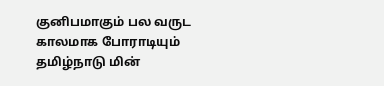குனிபமாகும் பல வருட காலமாக போராடியும் தமிழ்நாடு மின்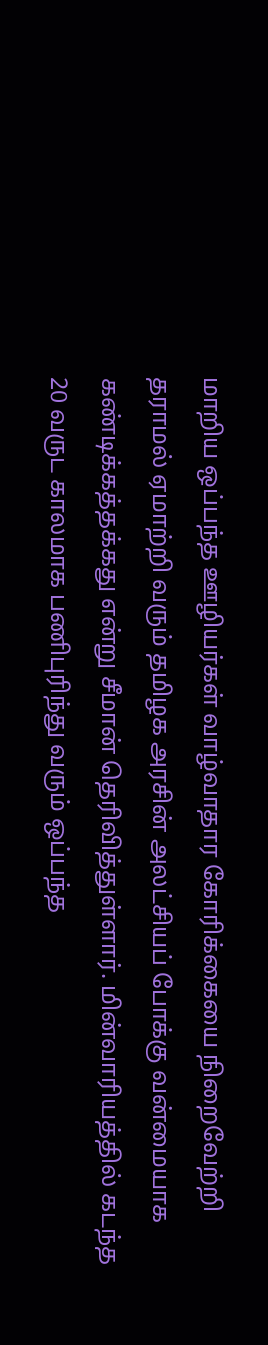மாறிய ஒப்பந்த ஊழியர்கள் வாழ்வாதார கோரிக்கையை நிறைவேற்றி தராமல் ஏமாற்றி வரும் தமிழக அரசின் அலட்சியப் போக்கு வன்மையாக கண்டிக்கத்தக்கது என்று சீமான் தெரிவித்துள்ளார். மின்வாரியத்தில் கடந்த 20 வருட காலமாக பணிபுரிந்து வரும் ஒப்பந்த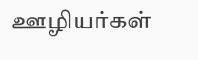ஊழியர்கள்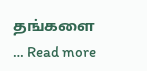தங்களை … Read more